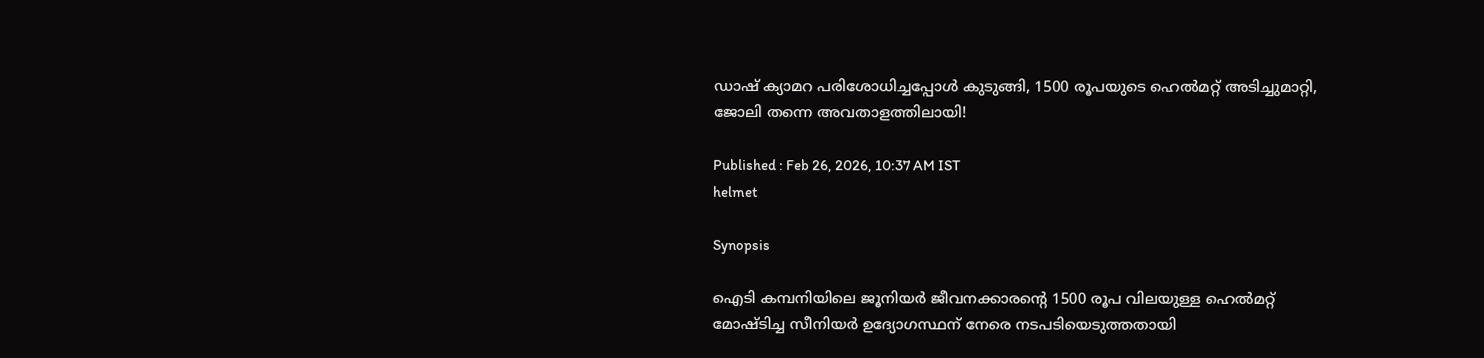ഡാഷ് ക്യാമറ പരിശോധിച്ചപ്പോള്‍ കുടുങ്ങി, 1500 രൂപയുടെ ഹെൽമറ്റ് അടിച്ചുമാറ്റി, ജോലി തന്നെ അവതാളത്തിലായി!

Published : Feb 26, 2026, 10:37 AM IST
helmet

Synopsis

ഐടി കമ്പനിയിലെ ജൂനിയർ ജീവനക്കാരന്റെ 1500 രൂപ വിലയുള്ള ഹെൽമറ്റ് മോഷ്ടിച്ച സീനിയർ ഉദ്യോഗസ്ഥന് നേരെ നടപടിയെടുത്തതായി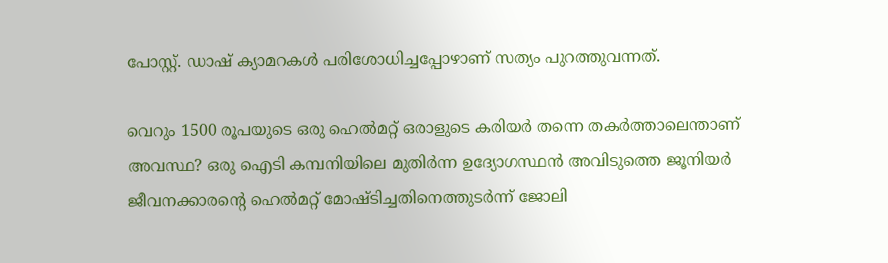പോസ്റ്റ്. ഡാഷ് ക്യാമറകൾ പരിശോധിച്ചപ്പോഴാണ് സത്യം പുറത്തുവന്നത്.

വെറും 1500 രൂപയുടെ ഒരു ഹെൽമറ്റ് ഒരാളുടെ കരിയർ തന്നെ തകർത്താലെന്താണ് അവസ്ഥ? ഒരു ഐടി കമ്പനിയിലെ മുതിർന്ന ഉദ്യോഗസ്ഥൻ അവിടുത്തെ ജൂനിയർ ജീവനക്കാരന്റെ ഹെൽമറ്റ് മോഷ്ടിച്ചതിനെത്തുടർന്ന് ജോലി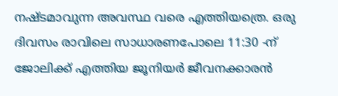നഷ്ടമാവുന്ന അവസ്ഥ വരെ എത്തിയത്രെ. ഒരു ദിവസം രാവിലെ സാധാരണപോലെ 11:30 -ന് ജോലിക്ക് എത്തിയ ജൂനിയർ ജീവനക്കാരൻ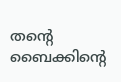തന്റെ ബൈക്കിന്റെ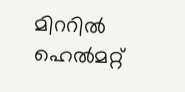മിററിൽ ഹെൽമറ്റ്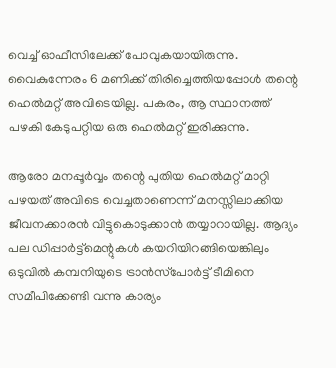വെച്ച് ഓഫീസിലേക്ക് പോവുകയായിരുന്നു. വൈകുന്നേരം 6 മണിക്ക് തിരിച്ചെത്തിയപ്പോൾ തന്റെ ഹെൽമറ്റ് അവിടെയില്ല. പകരം, ആ സ്ഥാനത്ത് പഴകി കേടുപറ്റിയ ഒരു ഹെൽമറ്റ് ഇരിക്കുന്നു.

ആരോ മനപ്പൂർവ്വം തന്റെ പുതിയ ഹെൽമറ്റ് മാറ്റി പഴയത് അവിടെ വെച്ചതാണെന്ന് മനസ്സിലാക്കിയ ജീവനക്കാരൻ വിട്ടുകൊടുക്കാൻ തയ്യാറായില്ല. ആദ്യം പല ഡിപ്പാർട്ട്‌മെന്റുകൾ കയറിയിറങ്ങിയെങ്കിലും ഒടുവിൽ കമ്പനിയുടെ ട്രാൻസ്‌പോർട്ട് ടീമിനെ സമീപിക്കേണ്ടി വന്നു കാര്യം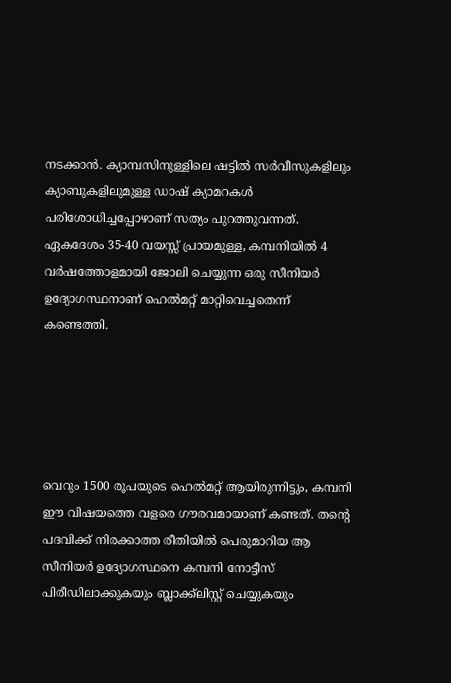നടക്കാൻ. ക്യാമ്പസിനുള്ളിലെ ഷട്ടിൽ സർവീസുകളിലും ക്യാബുകളിലുമുള്ള ഡാഷ് ക്യാമറകൾ പരിശോധിച്ചപ്പോഴാണ് സത്യം പുറത്തുവന്നത്. ഏകദേശം 35-40 വയസ്സ് പ്രായമുള്ള, കമ്പനിയിൽ 4 വർഷത്തോളമായി ജോലി ചെയ്യുന്ന ഒരു സീനിയർ ഉദ്യോഗസ്ഥനാണ് ഹെൽമറ്റ് മാറ്റിവെച്ചതെന്ന് കണ്ടെത്തി.





വെറും 1500 രൂപയുടെ ഹെൽമറ്റ് ആയിരുന്നിട്ടും, കമ്പനി ഈ വിഷയത്തെ വളരെ ഗൗരവമായാണ് കണ്ടത്. തന്റെ പദവിക്ക് നിരക്കാത്ത രീതിയിൽ പെരുമാറിയ ആ സീനിയർ ഉദ്യോഗസ്ഥനെ കമ്പനി നോട്ടീസ് പിരീഡിലാക്കുകയും ബ്ലാക്ക്‌ലിസ്റ്റ് ചെയ്യുകയും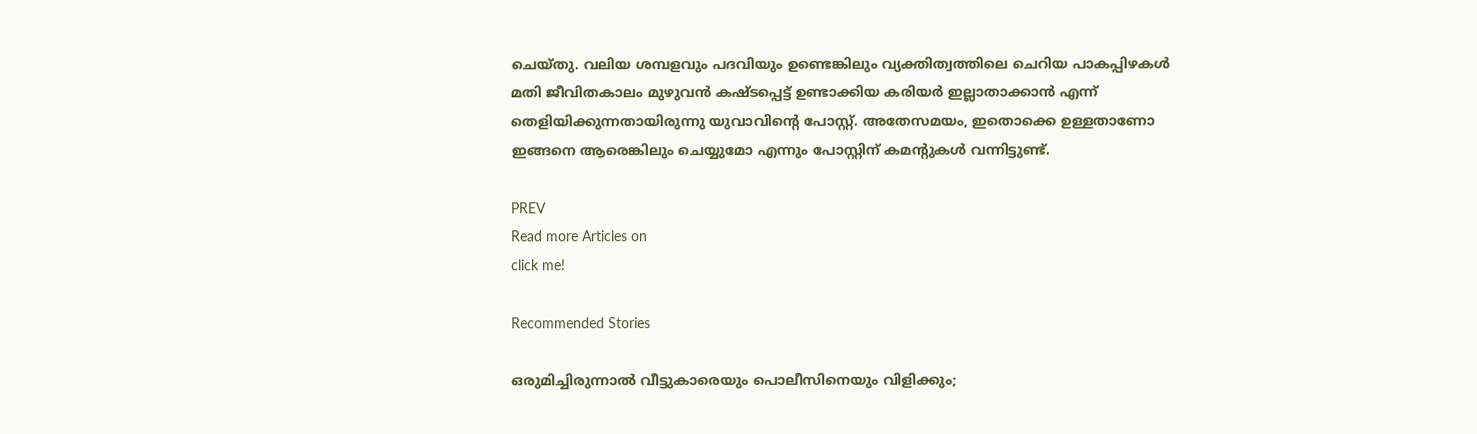ചെയ്തു. വലിയ ശമ്പളവും പദവിയും ഉണ്ടെങ്കിലും വ്യക്തിത്വത്തിലെ ചെറിയ പാകപ്പിഴകൾ മതി ജീവിതകാലം മുഴുവൻ കഷ്ടപ്പെട്ട് ഉണ്ടാക്കിയ കരിയർ ഇല്ലാതാക്കാൻ എന്ന് തെളിയിക്കുന്നതായിരുന്നു യുവാവിന്റെ പോസ്റ്റ്. അതേസമയം, ഇതൊക്കെ ഉള്ളതാണോ ഇങ്ങനെ ആരെങ്കിലും ചെയ്യുമോ എന്നും പോസ്റ്റിന് കമന്റുകൾ വന്നിട്ടുണ്ട്.

PREV
Read more Articles on
click me!

Recommended Stories

ഒരുമിച്ചിരുന്നാൽ വീട്ടുകാരെയും പൊലീസിനെയും വിളിക്കും;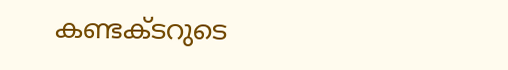കണ്ടക്ടറുടെ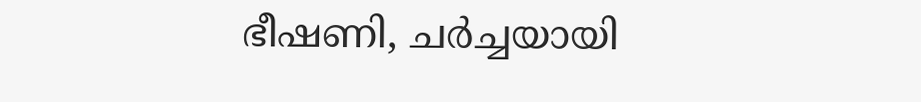ഭീഷണി, ചര്‍ച്ചയായി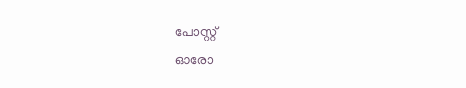പോസ്റ്റ്
ഓരോ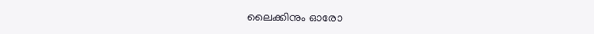ലൈക്കിനും ഓരോ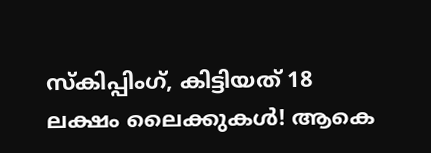സ്കിപ്പിംഗ്, കിട്ടിയത് 18 ലക്ഷം ലൈക്കുകൾ! ആകെ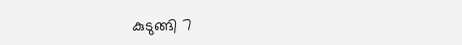കുടുങ്ങി 7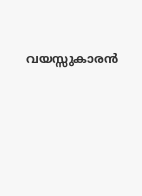വയസ്സുകാരൻ